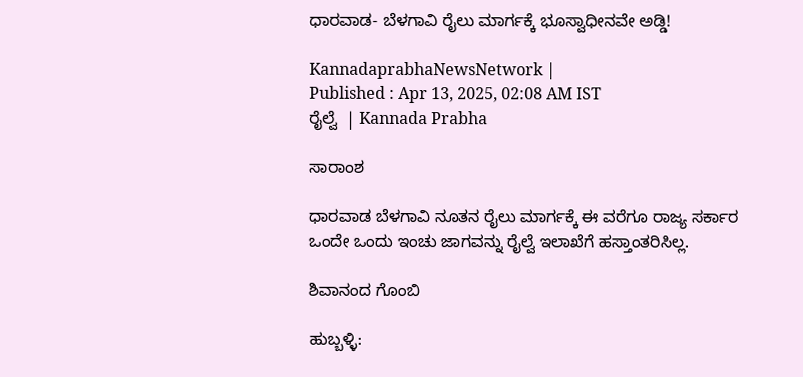ಧಾರವಾಡ- ಬೆಳಗಾವಿ ರೈಲು ಮಾರ್ಗಕ್ಕೆ ಭೂಸ್ವಾಧೀನವೇ ಅಡ್ಡಿ!

KannadaprabhaNewsNetwork |
Published : Apr 13, 2025, 02:08 AM IST
ರೈಲ್ವೆ  | Kannada Prabha

ಸಾರಾಂಶ

ಧಾರವಾಡ ಬೆಳಗಾವಿ ನೂತನ ರೈಲು ಮಾರ್ಗಕ್ಕೆ ಈ ವರೆಗೂ ರಾಜ್ಯ ಸರ್ಕಾರ ಒಂದೇ ಒಂದು ಇಂಚು ಜಾಗವನ್ನು ರೈಲ್ವೆ ಇಲಾಖೆಗೆ ಹಸ್ತಾಂತರಿಸಿಲ್ಲ.

ಶಿವಾನಂದ ಗೊಂಬಿ

ಹುಬ್ಬಳ್ಳಿ: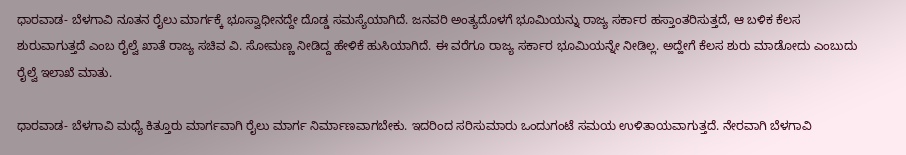ಧಾರವಾಡ- ಬೆಳಗಾವಿ ನೂತನ ರೈಲು ಮಾರ್ಗಕ್ಕೆ ಭೂಸ್ವಾಧೀನದ್ದೇ ದೊಡ್ಡ ಸಮಸ್ಯೆಯಾಗಿದೆ. ಜನವರಿ ಅಂತ್ಯದೊಳಗೆ ಭೂಮಿಯನ್ನು ರಾಜ್ಯ ಸರ್ಕಾರ ಹಸ್ತಾಂತರಿಸುತ್ತದೆ, ಆ ಬಳಿಕ ಕೆಲಸ ಶುರುವಾಗುತ್ತದೆ ಎಂಬ ರೈಲ್ವೆ ಖಾತೆ ರಾಜ್ಯ ಸಚಿವ ವಿ. ಸೋಮಣ್ಣ ನೀಡಿದ್ದ ಹೇಳಿಕೆ ಹುಸಿಯಾಗಿದೆ. ಈ ವರೆಗೂ ರಾಜ್ಯ ಸರ್ಕಾರ ಭೂಮಿಯನ್ನೇ ನೀಡಿಲ್ಲ. ಅದ್ಹೇಗೆ ಕೆಲಸ ಶುರು ಮಾಡೋದು ಎಂಬುದು ರೈಲ್ವೆ ಇಲಾಖೆ ಮಾತು.

ಧಾರವಾಡ- ಬೆಳಗಾವಿ ಮಧ್ಯೆ ಕಿತ್ತೂರು ಮಾರ್ಗವಾಗಿ ರೈಲು ಮಾರ್ಗ ನಿರ್ಮಾಣವಾಗಬೇಕು. ಇದರಿಂದ ಸರಿಸುಮಾರು ಒಂದುಗಂಟೆ ಸಮಯ ಉಳಿತಾಯವಾಗುತ್ತದೆ. ನೇರವಾಗಿ ಬೆಳಗಾವಿ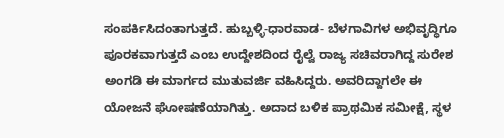ಸಂಪರ್ಕಿಸಿದಂತಾಗುತ್ತದೆ. ಹುಬ್ಬಳ್ಳಿ-ಧಾರವಾಡ- ಬೆಳಗಾವಿಗಳ ಅಭಿವೃದ್ಧಿಗೂ ಪೂರಕವಾಗುತ್ತದೆ ಎಂಬ ಉದ್ದೇಶದಿಂದ ರೈಲ್ವೆ ರಾಜ್ಯ ಸಚಿವರಾಗಿದ್ದ ಸುರೇಶ ಅಂಗಡಿ ಈ ಮಾರ್ಗದ ಮುತುವರ್ಜಿ ವಹಿಸಿದ್ದರು. ಅವರಿದ್ದಾಗಲೇ ಈ ಯೋಜನೆ ಘೋಷಣೆಯಾಗಿತ್ತು. ಅದಾದ ಬಳಿಕ ಪ್ರಾಥಮಿಕ ಸಮೀಕ್ಷೆ, ಸ್ಥಳ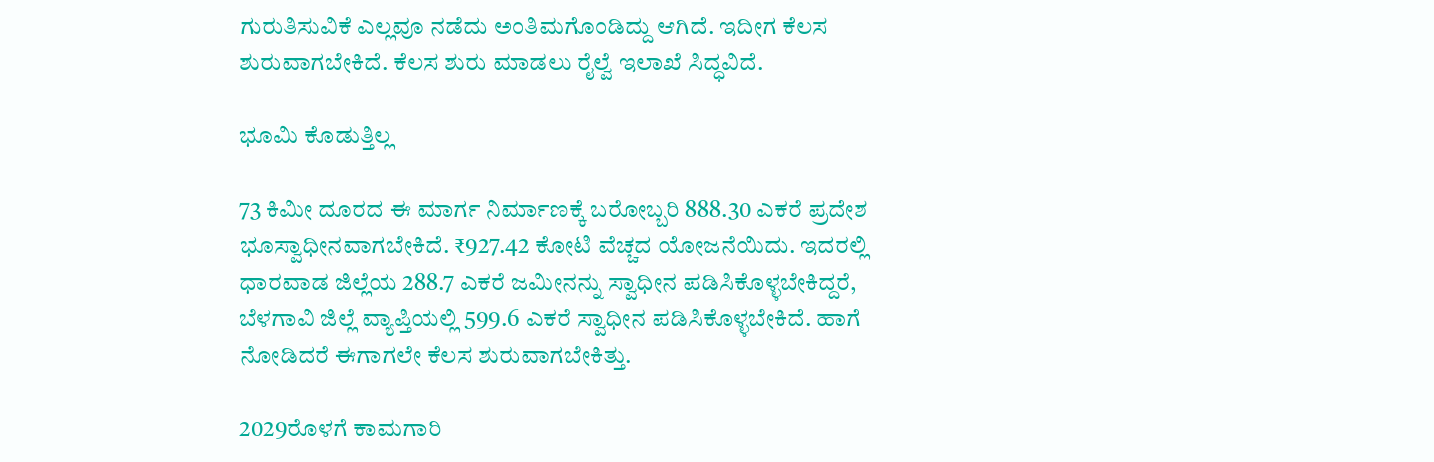ಗುರುತಿಸುವಿಕೆ ಎಲ್ಲವೂ ನಡೆದು ಅಂತಿಮಗೊಂಡಿದ್ದು ಆಗಿದೆ. ಇದೀಗ ಕೆಲಸ ಶುರುವಾಗಬೇಕಿದೆ. ಕೆಲಸ ಶುರು ಮಾಡಲು ರೈಲ್ವೆ ಇಲಾಖೆ ಸಿದ್ಧವಿದೆ.

ಭೂಮಿ ಕೊಡುತ್ತಿಲ್ಲ

73 ಕಿಮೀ ದೂರದ ಈ ಮಾರ್ಗ ನಿರ್ಮಾಣಕ್ಕೆ ಬರೋಬ್ಬರಿ 888.30 ಎಕರೆ ಪ್ರದೇಶ ಭೂಸ್ವಾಧೀನವಾಗಬೇಕಿದೆ. ₹927.42 ಕೋಟಿ ವೆಚ್ಚದ ಯೋಜನೆಯಿದು. ಇದರಲ್ಲಿ ಧಾರವಾಡ ಜಿಲ್ಲೆಯ 288.7 ಎಕರೆ ಜಮೀನನ್ನು ಸ್ವಾಧೀನ ಪಡಿಸಿಕೊಳ್ಳಬೇಕಿದ್ದರೆ, ಬೆಳಗಾವಿ ಜಿಲ್ಲೆ ವ್ಯಾಪ್ತಿಯಲ್ಲಿ 599.6 ಎಕರೆ ಸ್ವಾಧೀನ ಪಡಿಸಿಕೊಳ್ಳಬೇಕಿದೆ. ಹಾಗೆ ನೋಡಿದರೆ ಈಗಾಗಲೇ ಕೆಲಸ ಶುರುವಾಗಬೇಕಿತ್ತು.

2029ರೊಳಗೆ ಕಾಮಗಾರಿ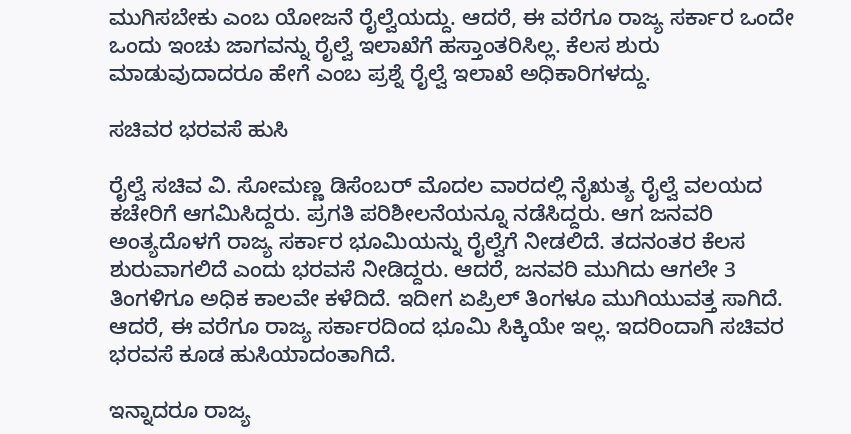ಮುಗಿಸಬೇಕು ಎಂಬ ಯೋಜನೆ ರೈಲ್ವೆಯದ್ದು. ಆದರೆ, ಈ ವರೆಗೂ ರಾಜ್ಯ ಸರ್ಕಾರ ಒಂದೇ ಒಂದು ಇಂಚು ಜಾಗವನ್ನು ರೈಲ್ವೆ ಇಲಾಖೆಗೆ ಹಸ್ತಾಂತರಿಸಿಲ್ಲ. ಕೆಲಸ ಶುರು ಮಾಡುವುದಾದರೂ ಹೇಗೆ ಎಂಬ ಪ್ರಶ್ನೆ ರೈಲ್ವೆ ಇಲಾಖೆ ಅಧಿಕಾರಿಗಳದ್ದು.

ಸಚಿವರ ಭರವಸೆ ಹುಸಿ

ರೈಲ್ವೆ ಸಚಿವ ವಿ. ಸೋಮಣ್ಣ ಡಿಸೆಂಬರ್‌ ಮೊದಲ ವಾರದಲ್ಲಿ ನೈಋತ್ಯ ರೈಲ್ವೆ ವಲಯದ ಕಚೇರಿಗೆ ಆಗಮಿಸಿದ್ದರು. ಪ್ರಗತಿ ಪರಿಶೀಲನೆಯನ್ನೂ ನಡೆಸಿದ್ದರು. ಆಗ ಜನವರಿ ಅಂತ್ಯದೊಳಗೆ ರಾಜ್ಯ ಸರ್ಕಾರ ಭೂಮಿಯನ್ನು ರೈಲ್ವೆಗೆ ನೀಡಲಿದೆ. ತದನಂತರ ಕೆಲಸ ಶುರುವಾಗಲಿದೆ ಎಂದು ಭರವಸೆ ನೀಡಿದ್ದರು. ಆದರೆ, ಜನವರಿ ಮುಗಿದು ಆಗಲೇ 3 ತಿಂಗಳಿಗೂ ಅಧಿಕ ಕಾಲವೇ ಕಳೆದಿದೆ. ಇದೀಗ ಏಪ್ರಿಲ್‌ ತಿಂಗಳೂ ಮುಗಿಯುವತ್ತ ಸಾಗಿದೆ. ಆದರೆ, ಈ ವರೆಗೂ ರಾಜ್ಯ ಸರ್ಕಾರದಿಂದ ಭೂಮಿ ಸಿಕ್ಕಿಯೇ ಇಲ್ಲ. ಇದರಿಂದಾಗಿ ಸಚಿವರ ಭರವಸೆ ಕೂಡ ಹುಸಿಯಾದಂತಾಗಿದೆ.

ಇನ್ನಾದರೂ ರಾಜ್ಯ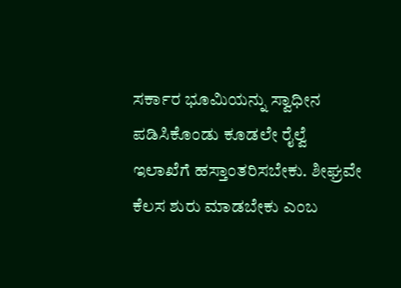ಸರ್ಕಾರ ಭೂಮಿಯನ್ನು ಸ್ವಾಧೀನ ಪಡಿಸಿಕೊಂಡು ಕೂಡಲೇ ರೈಲ್ವೆ ಇಲಾಖೆಗೆ ಹಸ್ತಾಂತರಿಸಬೇಕು. ಶೀಘ್ರವೇ ಕೆಲಸ ಶುರು ಮಾಡಬೇಕು ಎಂಬ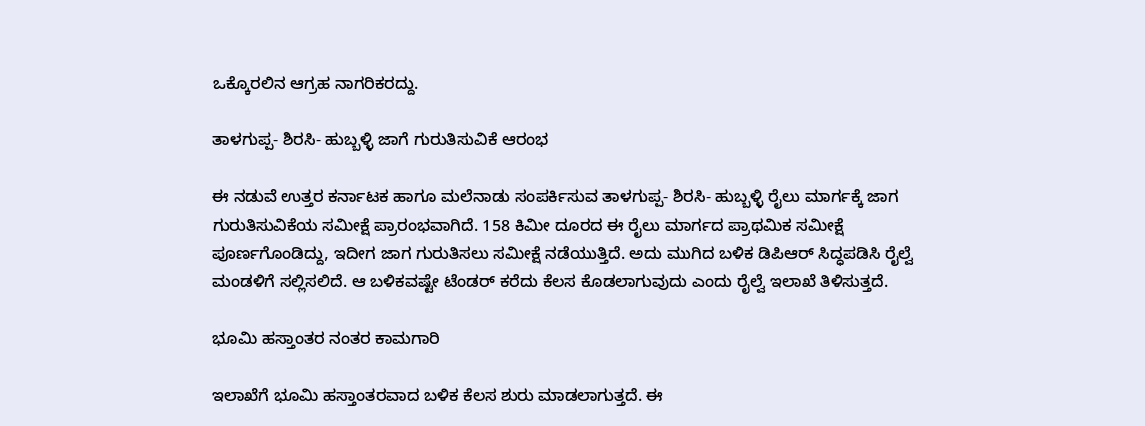ಒಕ್ಕೊರಲಿನ ಆಗ್ರಹ ನಾಗರಿಕರದ್ದು.

ತಾಳಗುಪ್ಪ- ಶಿರಸಿ- ಹುಬ್ಬಳ್ಳಿ ಜಾಗೆ ಗುರುತಿಸುವಿಕೆ ಆರಂಭ

ಈ ನಡುವೆ ಉತ್ತರ ಕರ್ನಾಟಕ ಹಾಗೂ ಮಲೆನಾಡು ಸಂಪರ್ಕಿಸುವ ತಾಳಗುಪ್ಪ- ಶಿರಸಿ- ಹುಬ್ಬಳ್ಳಿ ರೈಲು ಮಾರ್ಗಕ್ಕೆ ಜಾಗ ಗುರುತಿಸುವಿಕೆಯ ಸಮೀಕ್ಷೆ ಪ್ರಾರಂಭವಾಗಿದೆ. 158 ಕಿಮೀ ದೂರದ ಈ ರೈಲು ಮಾರ್ಗದ ಪ್ರಾಥಮಿಕ ಸಮೀಕ್ಷೆ ಪೂರ್ಣಗೊಂಡಿದ್ದು, ಇದೀಗ ಜಾಗ ಗುರುತಿಸಲು ಸಮೀಕ್ಷೆ ನಡೆಯುತ್ತಿದೆ. ಅದು ಮುಗಿದ ಬಳಿಕ ಡಿಪಿಆರ್‌ ಸಿದ್ಧಪಡಿಸಿ ರೈಲ್ವೆ ಮಂಡಳಿಗೆ ಸಲ್ಲಿಸಲಿದೆ. ಆ ಬಳಿಕವಷ್ಟೇ ಟೆಂಡರ್‌ ಕರೆದು ಕೆಲಸ ಕೊಡಲಾಗುವುದು ಎಂದು ರೈಲ್ವೆ ಇಲಾಖೆ ತಿಳಿಸುತ್ತದೆ.

ಭೂಮಿ ಹಸ್ತಾಂತರ ನಂತರ ಕಾಮಗಾರಿ

ಇಲಾಖೆಗೆ ಭೂಮಿ ಹಸ್ತಾಂತರವಾದ ಬಳಿಕ ಕೆಲಸ ಶುರು ಮಾಡಲಾಗುತ್ತದೆ. ಈ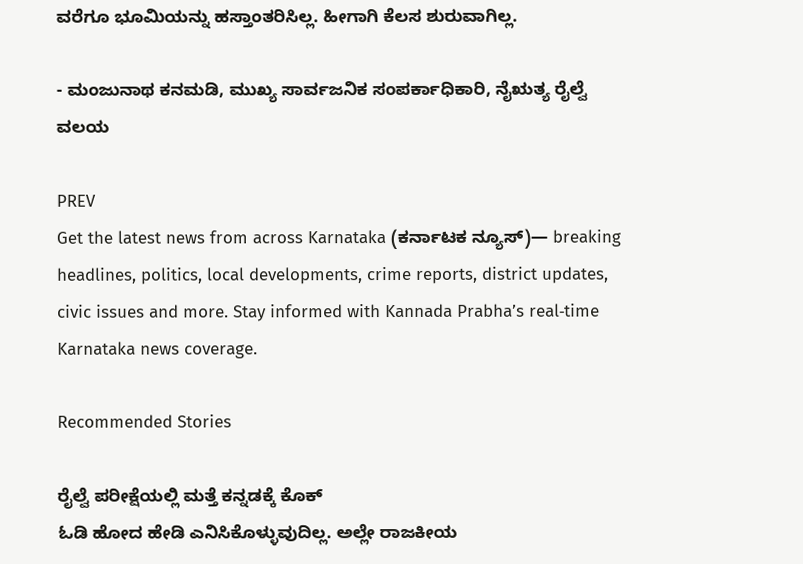ವರೆಗೂ ಭೂಮಿಯನ್ನು ಹಸ್ತಾಂತರಿಸಿಲ್ಲ. ಹೀಗಾಗಿ ಕೆಲಸ ಶುರುವಾಗಿಲ್ಲ.

- ಮಂಜುನಾಥ ಕನಮಡಿ, ಮುಖ್ಯ ಸಾರ್ವಜನಿಕ ಸಂಪರ್ಕಾಧಿಕಾರಿ, ನೈಋತ್ಯ ರೈಲ್ವೆ ವಲಯ

PREV
Get the latest news from across Karnataka (ಕರ್ನಾಟಕ ನ್ಯೂಸ್)— breaking headlines, politics, local developments, crime reports, district updates, civic issues and more. Stay informed with Kannada Prabha’s real‑time Karnataka news coverage.

Recommended Stories

ರೈಲ್ವೆ ಪರೀಕ್ಷೆಯಲ್ಲಿ ಮತ್ತೆ ಕನ್ನಡಕ್ಕೆ ಕೊಕ್
ಓಡಿ ಹೋದ ಹೇಡಿ ಎನಿಸಿಕೊಳ್ಳುವುದಿಲ್ಲ. ಅಲ್ಲೇ ರಾಜಕೀಯ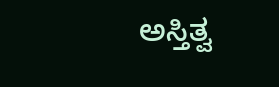ಅಸ್ತಿತ್ವ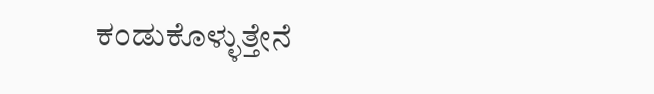ಕಂಡುಕೊಳ್ಳುತ್ತೇನೆ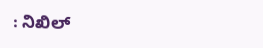: ನಿಖಿಲ್‌